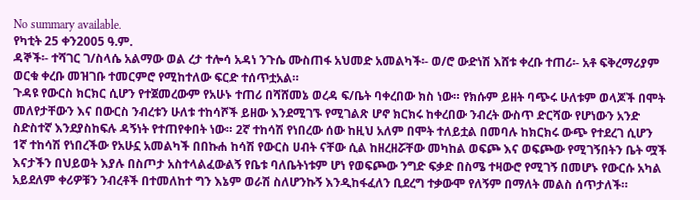No summary available.
የካቲት 25 ቀን2005 ዓ.ም.
ዳኞች፡- ተሻገር ገ/ስላሴ አልማው ወል ረታ ተሎሳ አዳነ ንጉሴ ሙስጠፋ አህመድ አመልካች፡- ወ/ሮ ውድነሽ እሸቱ ቀረቡ ተጠሪ፡- አቶ ፍቅረማሪያም ወርቁ ቀረቡ መዝገቡ ተመርምሮ የሚከተለው ፍርድ ተሰጥቷአል።
ጉዳዩ የውርስ ክርክር ሲሆን የተጀመረውም የአሁኑ ተጠሪ በሻሸመኔ ወረዳ ፍ/ቤት ባቀረበው ክስ ነው። የክሱም ይዘት ባጭሩ ሁለቱም ወላጆች በሞት መለየታቸውን እና በውርስ ንብረቱን ሁለቱ ተከሳሾች ይዘው እንደሚገኙ የሚገልጽ ሆኖ ክርክሩ ከቀረበው ንብረት ውስጥ ድርሻው የሆነውን አንድ ስድስተኛ እንደያስከፍሉ ዳኝነት የተጠየቀበት ነው። 2ኛ ተከሳሽ የነበረው ሰው ከዚህ አለም በሞት ተለይቷል በመባሉ ከክርክሩ ውጭ የተደረገ ሲሆን 1ኛ ተከሳሽ የነበረችው የአሁኗ አመልካች በበኩሐ ከሳሽ የውርስ ሀብት ናቸው ሲል ከዘረዘሯቸው መካከል ወፍጮ እና ወፍጮው የሚገኝበትን ቤት ሟች እናታችን በህይወት እያሉ በስጦታ አስተላልፈውልኝ የቤቱ ባለቤትነቱም ሆነ የወፍጮው ንግድ ፍቃድ በስሜ ተዛውሮ የሚገኝ በመሆኑ የውርሱ አካል አይደለም ቀሪዎቹን ንብረቶች በተመለከተ ግን እኔም ወራሽ ስለሆንኩኝ እንዲከፋፈለን ቢደረግ ተቃውሞ የለኝም በማለት መልስ ሰጥታለች።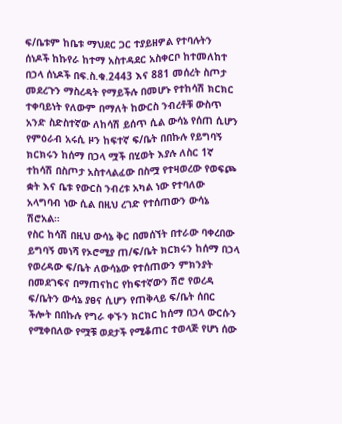ፍ/ቤቱም ከቤቱ ማህደር ጋር ተያይዘዎል የተባሉትን ሰነዶች ከኩየራ ከተማ አስተዳደር አስቀርቦ ከተመለከተ በኃላ ሰነዶች በፍ.ስ.ቁ.2443 እና 881 መሰረት ስጦታ መደረጉን ማስረዳት የማይችሉ በመሆኑ የተከሳሽ ክርክር ተቀባይነት የለውም በማለት ከውርስ ንብረቶቹ ውስጥ አንድ ስድስተኛው ለከሳሽ ይሰጥ ሲል ውሳኔ የሰጠ ሲሆን የምዕራብ አሩሲ ዞን ከፍተኛ ፍ/ቤት በበኩሉ የይግባኝ ክርክሩን ከሰማ በኃላ ሟች በሂወት እያሉ ለስር 1ኛ ተከሳሽ በስጦታ አስተላልፈው በስሟ የተዛወረው የወፍጮ ቋት እና ቤቱ የውርስ ንብረቱ አካል ነው የተባለው አላግባብ ነው ሲል በዚህ ረገድ የተሰጠውን ውሳኔ ሽሮአል።
የስር ከሳሽ በዚህ ውሳኔ ቅር በመሰኘት በተራው ባቀረበው ይግባኝ መነሻ የኦሮሚያ ጠ/ፍ/ቤት ክርክሩን ከሰማ በኃላ የወረዳው ፍ/ቤት ለውሳኔው የተሰጠውን ምክንያት በመደገፍና በማጠናከር የከፍተኛውን ሽሮ የወረዳ ፍ/ቤትን ውሳኔ ያፀና ሲሆን የጠቅላይ ፍ/ቤት ሰበር ችሎት በበኩሉ የግራ ቀኙን ክርክር ከሰማ በኃላ ውርሱን የሚቀበለው የሟቹ ወደታች የሚቆጠር ተወላጅ የሆነ ሰው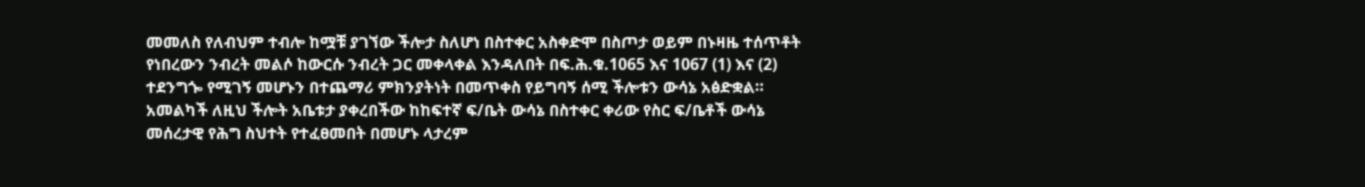መመለስ የለብህም ተብሎ ከሟቹ ያገኘው ችሎታ ስለሆነ በስተቀር አስቀድሞ በስጦታ ወይም በኑዛዜ ተሰጥቶት የነበረውን ንብረት መልሶ ከውርሱ ንብረት ጋር መቀላቀል እንዳለበት በፍ.ሕ.ቁ.1065 እና 1067 (1) እና (2) ተደንግጐ የሚገኝ መሆኑን በተጨማሪ ምክንያትነት በመጥቀስ የይግባኝ ሰሚ ችሎቱን ውሳኔ አፅድቋል።
አመልካች ለዚህ ችሎት አቤቱታ ያቀረበችው ከከፍተኛ ፍ/ቤት ውሳኔ በስተቀር ቀሪው የስር ፍ/ቤቶች ውሳኔ መሰረታዊ የሕግ ስህተት የተፈፀመበት በመሆኑ ላታረም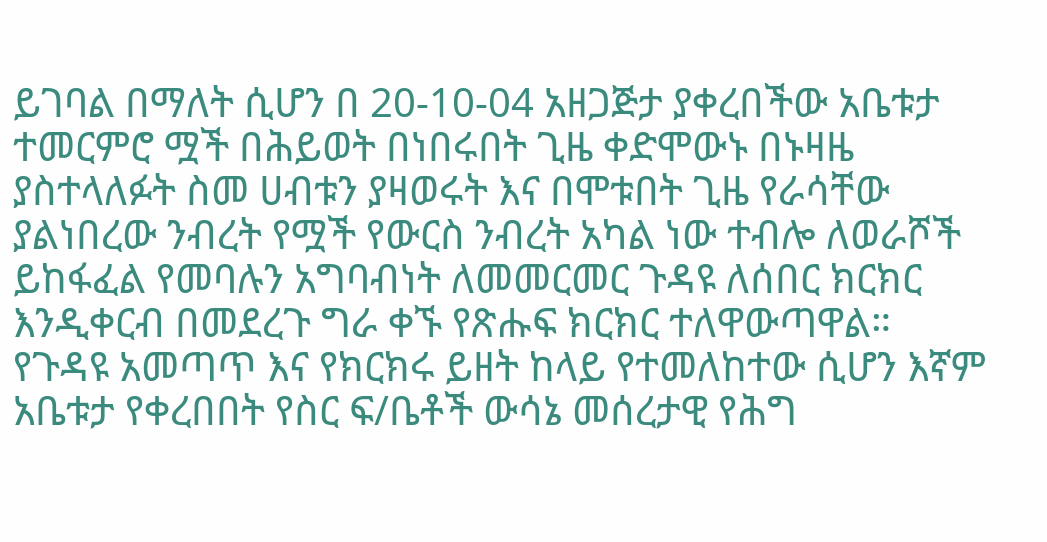ይገባል በማለት ሲሆን በ 20-10-04 አዘጋጅታ ያቀረበችው አቤቱታ ተመርምሮ ሟች በሕይወት በነበሩበት ጊዜ ቀድሞውኑ በኑዛዜ ያስተላለፉት ስመ ሀብቱን ያዛወሩት እና በሞቱበት ጊዜ የራሳቸው ያልነበረው ንብረት የሟች የውርስ ንብረት አካል ነው ተብሎ ለወራሾች ይከፋፈል የመባሉን አግባብነት ለመመርመር ጉዳዩ ለሰበር ክርክር እንዲቀርብ በመደረጉ ግራ ቀኙ የጽሑፍ ክርክር ተለዋውጣዋል።
የጉዳዩ አመጣጥ እና የክርክሩ ይዘት ከላይ የተመለከተው ሲሆን እኛም አቤቱታ የቀረበበት የስር ፍ/ቤቶች ውሳኔ መሰረታዊ የሕግ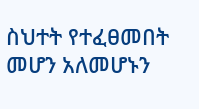ስህተት የተፈፀመበት መሆን አለመሆኑን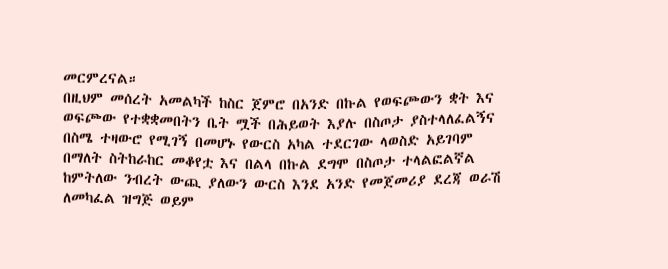መርምረናል።
በዚህም መሰረት አመልካች ከስር ጀምሮ በአንድ በኩል የወፍጮውን ቋት እና ወፍጮው የተቋቋመበትን ቤት ሟች በሕይወት እያሉ በስጦታ ያስተላለፈልኝና በስሜ ተዛውሮ የሚገኝ በመሆኑ የውርስ አካል ተደርገው ላወስድ አይገባም በማለት ስትከራከር መቆየቷ እና በልላ በኩል ደግሞ በስጦታ ተላልፎልኛል ከምትለው ንብረት ውጪ ያለውን ውርስ እንደ አንድ የመጀመሪያ ደረጃ ወራሽ ለመካፈል ዝግጅ ወይም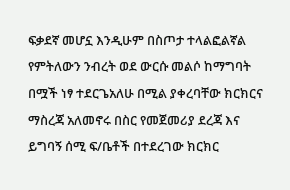ፍቃደኛ መሆኗ እንዲሁም በስጦታ ተላልፎልኛል የምትለውን ንብረት ወደ ውርሱ መልሶ ከማግባት በሟች ነፃ ተደርጌአለሁ በሚል ያቀረባቸው ክርክርና ማስረጃ አለመኖሩ በስር የመጀመሪያ ደረጃ እና ይግባኝ ሰሚ ፍ/ቤቶች በተደረገው ክርክር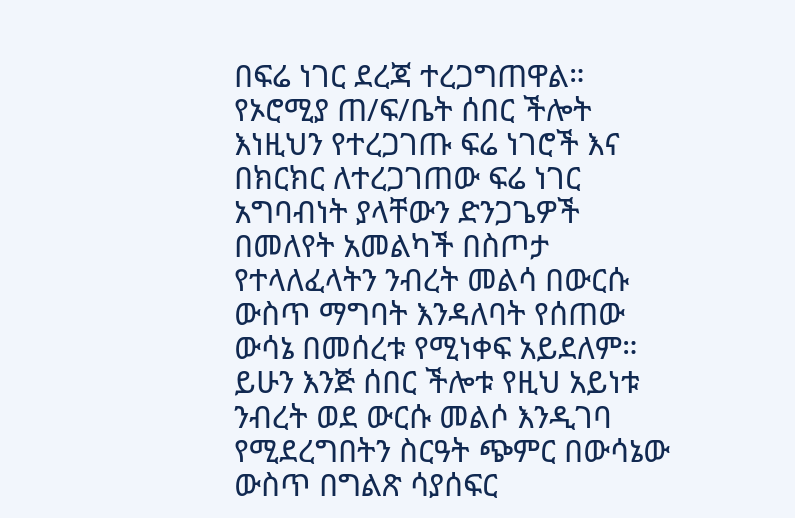በፍሬ ነገር ደረጃ ተረጋግጠዋል። የኦሮሚያ ጠ/ፍ/ቤት ሰበር ችሎት እነዚህን የተረጋገጡ ፍሬ ነገሮች እና በክርክር ለተረጋገጠው ፍሬ ነገር አግባብነት ያላቸውን ድንጋጌዎች በመለየት አመልካች በስጦታ የተላለፈላትን ንብረት መልሳ በውርሱ ውስጥ ማግባት እንዳለባት የሰጠው ውሳኔ በመሰረቱ የሚነቀፍ አይደለም። ይሁን እንጅ ሰበር ችሎቱ የዚህ አይነቱ ንብረት ወደ ውርሱ መልሶ እንዲገባ የሚደረግበትን ስርዓት ጭምር በውሳኔው ውስጥ በግልጽ ሳያሰፍር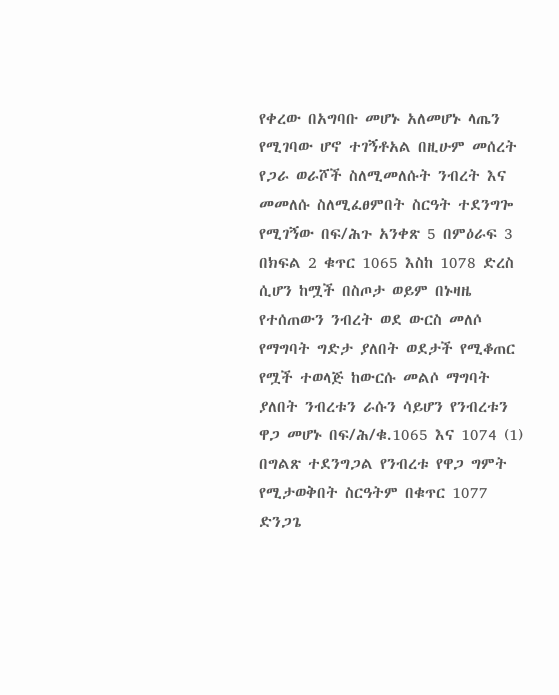የቀረው በአግባቡ መሆኑ አለመሆኑ ላጤን የሚገባው ሆኖ ተገኝቶአል በዚሁም መሰረት የጋራ ወራሾች ስለሚመለሱት ንብረት እና መመለሱ ስለሚፈፀምበት ስርዓት ተደንግጐ የሚገኝው በፍ/ሕጉ አንቀጽ 5 በምዕራፍ 3 በክፍል 2 ቁጥር 1065 እስከ 1078 ድረስ ሲሆን ከሟች በስጦታ ወይም በኑዛዜ የተሰጠውን ንብረት ወደ ውርስ መለሶ የማግባት ግድታ ያለበት ወደታች የሚቆጠር የሟች ተወላጅ ከውርሱ መልሶ ማግባት ያለበት ንብረቱን ራሱን ሳይሆን የንብረቱን ዋጋ መሆኑ በፍ/ሕ/ቁ.1065 እና 1074 (1) በግልጽ ተደንግጋል የንብረቱ የዋጋ ግምት የሚታወቅበት ስርዓትም በቁጥር 1077 ድንጋጌ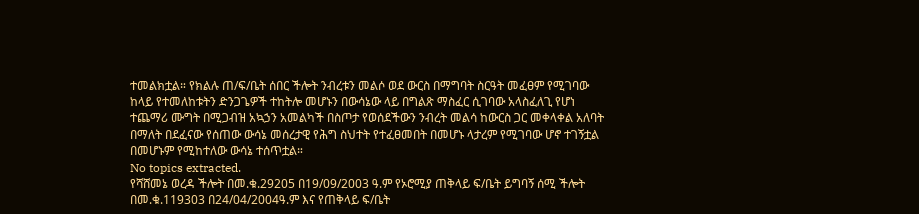ተመልክቷል። የክልሉ ጠ/ፍ/ቤት ሰበር ችሎት ንብረቱን መልሶ ወደ ውርስ በማግባት ስርዓት መፈፀም የሚገባው ከላይ የተመለከቱትን ድንጋጌዎች ተከትሎ መሆኑን በውሳኔው ላይ በግልጽ ማስፈር ሲገባው አላስፈለጊ የሆነ ተጨማሪ ሙግት በሚጋብዝ አኳኃን አመልካች በስጦታ የወሰደችውን ንብረት መልሳ ከውርስ ጋር መቀላቀል አለባት በማለት በደፈናው የሰጠው ውሳኔ መሰረታዊ የሕግ ስህተት የተፈፀመበት በመሆኑ ላታረም የሚገባው ሆኖ ተገኝቷል በመሆኑም የሚከተለው ውሳኔ ተሰጥቷል።
No topics extracted.
የሻሸመኔ ወረዳ ችሎት በመ.ቁ.29205 በ19/09/2003 ዓ.ም የኦሮሚያ ጠቅላይ ፍ/ቤት ይግባኝ ሰሚ ችሎት በመ.ቁ.119303 በ24/04/2004ዓ.ም እና የጠቅላይ ፍ/ቤት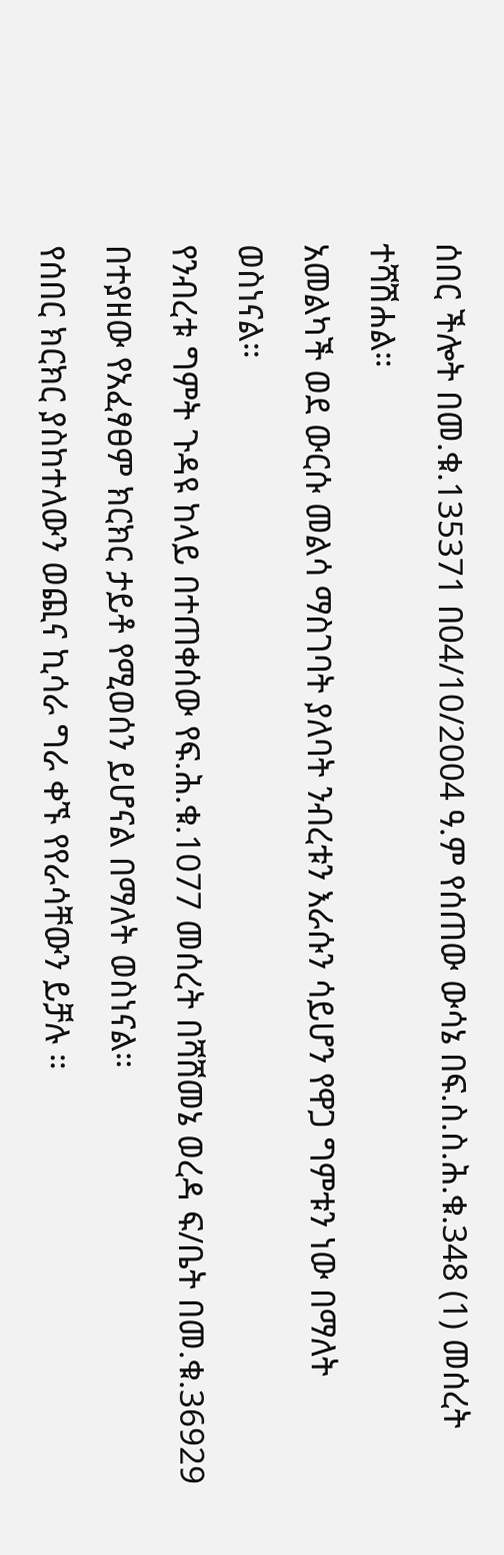ሰበር ችሎት በመ.ቁ.135371 በ04/10/2004 ዓ.ም የሰጠው ውሳኔ በፍ.ስ.ስ.ሕ.ቁ.348 (1) መሰረት ተሻሽሐል።
አመልካች ወደ ውርሱ መልሳ ማስገባት ያለባት ንብረቱን እራሱን ሳይሆን የዋጋ ግምቱን ነው በማለት ወስነናል።
የንብረቱ ግምት ጉዳዩ ከላይ በተጠቀሰው የፍ.ሕ.ቁ.1077 መሰረት በሻሸመኔ ወረዳ ፍ/ቤት በመ.ቁ.36929 በተያዘው የአፈፃፀም ክርክር ታይቶ የሚወሰን ይሆናል በማለት ወስነናል።
የሰበር ክርክር ያስከተለውን ወጪና ኪሳራ ግራ ቀኙ የየራሳቸውን ይቻሉ ።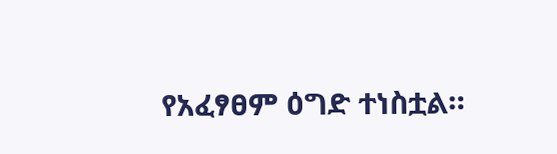የአፈፃፀም ዕግድ ተነስቷል።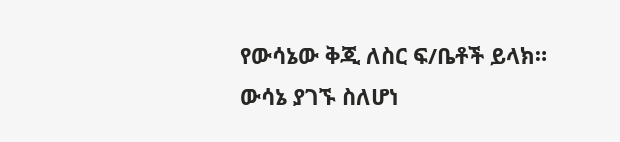የውሳኔው ቅጂ ለስር ፍ/ቤቶች ይላክ።
ውሳኔ ያገኙ ስለሆነ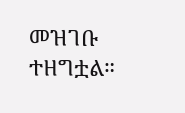መዝገቡ ተዘግቷል።